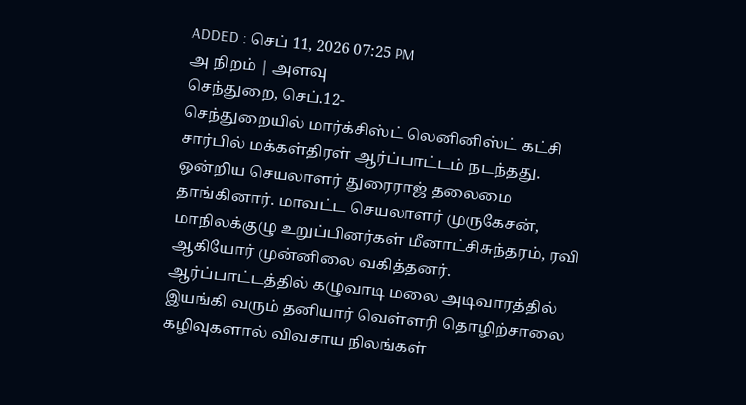ADDED : செப் 11, 2026 07:25 PM
அ நிறம் | அளவு
செந்துறை, செப்.12-
செந்துறையில் மார்க்சிஸ்ட் லெனினிஸ்ட் கட்சி சார்பில் மக்கள்திரள் ஆர்ப்பாட்டம் நடந்தது. ஒன்றிய செயலாளர் துரைராஜ் தலைமை தாங்கினார். மாவட்ட செயலாளர் முருகேசன், மாநிலக்குழு உறுப்பினர்கள் மீனாட்சிசுந்தரம், ரவி ஆகியோர் முன்னிலை வகித்தனர்.
ஆர்ப்பாட்டத்தில் கழுவாடி மலை அடிவாரத்தில் இயங்கி வரும் தனியார் வெள்ளரி தொழிற்சாலை கழிவுகளால் விவசாய நிலங்கள்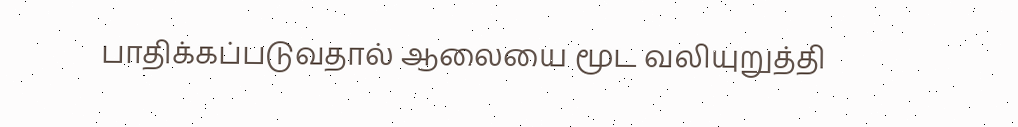பாதிக்கப்படுவதால் ஆலையை மூட வலியுறுத்தி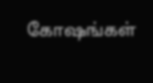கோஷங்கள்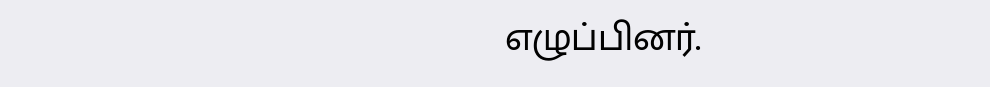எழுப்பினர்.